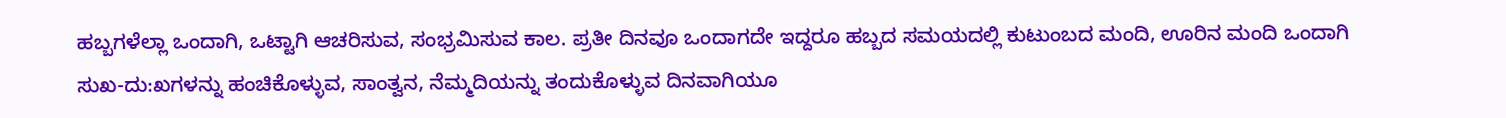ಹಬ್ಬಗಳೆಲ್ಲಾ ಒಂದಾಗಿ, ಒಟ್ಟಾಗಿ ಆಚರಿಸುವ, ಸಂಭ್ರಮಿಸುವ ಕಾಲ. ಪ್ರತೀ ದಿನವೂ ಒಂದಾಗದೇ ಇದ್ದರೂ ಹಬ್ಬದ ಸಮಯದಲ್ಲಿ ಕುಟುಂಬದ ಮಂದಿ, ಊರಿನ ಮಂದಿ ಒಂದಾಗಿ ಸುಖ-ದು:ಖಗಳನ್ನು ಹಂಚಿಕೊಳ್ಳುವ, ಸಾಂತ್ವನ, ನೆಮ್ಮದಿಯನ್ನು ತಂದುಕೊಳ್ಳುವ ದಿನವಾಗಿಯೂ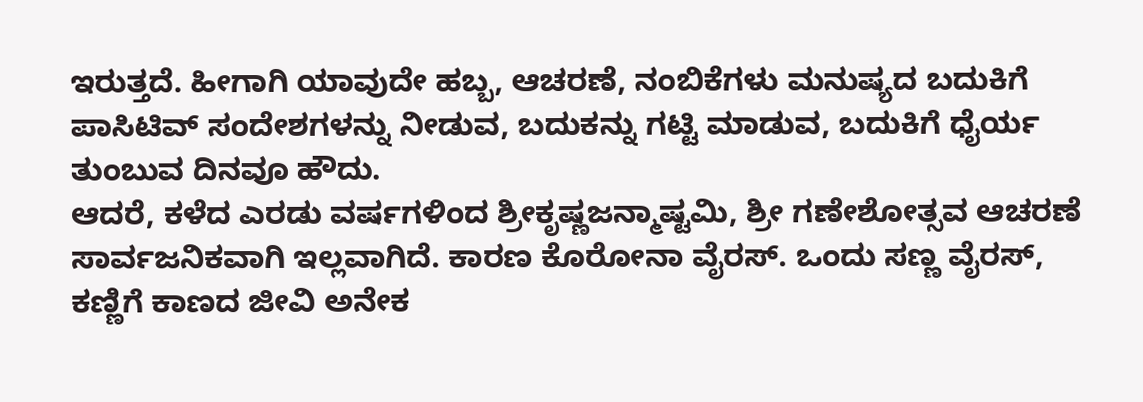ಇರುತ್ತದೆ. ಹೀಗಾಗಿ ಯಾವುದೇ ಹಬ್ಬ, ಆಚರಣೆ, ನಂಬಿಕೆಗಳು ಮನುಷ್ಯದ ಬದುಕಿಗೆ ಪಾಸಿಟಿವ್ ಸಂದೇಶಗಳನ್ನು ನೀಡುವ, ಬದುಕನ್ನು ಗಟ್ಟಿ ಮಾಡುವ, ಬದುಕಿಗೆ ಧೈರ್ಯ ತುಂಬುವ ದಿನವೂ ಹೌದು.
ಆದರೆ, ಕಳೆದ ಎರಡು ವರ್ಷಗಳಿಂದ ಶ್ರೀಕೃಷ್ಣಜನ್ಮಾಷ್ಟಮಿ, ಶ್ರೀ ಗಣೇಶೋತ್ಸವ ಆಚರಣೆ ಸಾರ್ವಜನಿಕವಾಗಿ ಇಲ್ಲವಾಗಿದೆ. ಕಾರಣ ಕೊರೋನಾ ವೈರಸ್. ಒಂದು ಸಣ್ಣ ವೈರಸ್, ಕಣ್ಣಿಗೆ ಕಾಣದ ಜೀವಿ ಅನೇಕ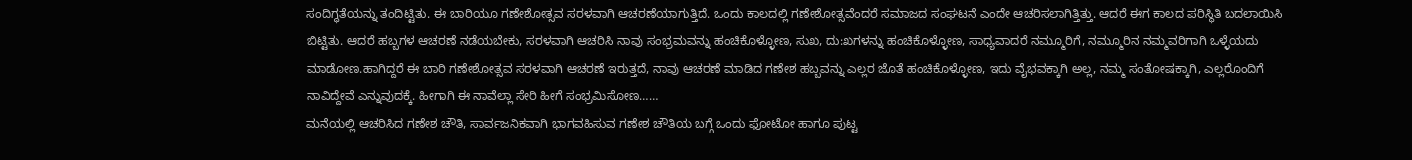ಸಂದಿಗ್ಧತೆಯನ್ನು ತಂದಿಟ್ಟಿತು. ಈ ಬಾರಿಯೂ ಗಣೇಶೋತ್ಸವ ಸರಳವಾಗಿ ಆಚರಣೆಯಾಗುತ್ತಿದೆ. ಒಂದು ಕಾಲದಲ್ಲಿ ಗಣೇಶೋತ್ಸವೆಂದರೆ ಸಮಾಜದ ಸಂಘಟನೆ ಎಂದೇ ಆಚರಿಸಲಾಗಿತ್ತಿತ್ತು. ಆದರೆ ಈಗ ಕಾಲದ ಪರಿಸ್ಥಿತಿ ಬದಲಾಯಿಸಿ ಬಿಟ್ಟಿತು. ಆದರೆ ಹಬ್ಬಗಳ ಆಚರಣೆ ನಡೆಯಬೇಕು, ಸರಳವಾಗಿ ಆಚರಿಸಿ ನಾವು ಸಂಭ್ರಮವನ್ನು ಹಂಚಿಕೊಳ್ಳೋಣ, ಸುಖ, ದು:ಖಗಳನ್ನು ಹಂಚಿಕೊಳ್ಳೋಣ, ಸಾಧ್ಯವಾದರೆ ನಮ್ಮೂರಿಗೆ, ನಮ್ಮೂರಿನ ನಮ್ಮವರಿಗಾಗಿ ಒಳ್ಳೆಯದು ಮಾಡೋಣ.ಹಾಗಿದ್ದರೆ ಈ ಬಾರಿ ಗಣೇಶೋತ್ಸವ ಸರಳವಾಗಿ ಆಚರಣೆ ಇರುತ್ತದೆ, ನಾವು ಆಚರಣೆ ಮಾಡಿದ ಗಣೇಶ ಹಬ್ಬವನ್ನು ಎಲ್ಲರ ಜೊತೆ ಹಂಚಿಕೊಳ್ಳೋಣ, ಇದು ವೈಭವಕ್ಕಾಗಿ ಅಲ್ಲ, ನಮ್ಮ ಸಂತೋಷಕ್ಕಾಗಿ, ಎಲ್ಲರೊಂದಿಗೆ ನಾವಿದ್ದೇವೆ ಎನ್ನುವುದಕ್ಕೆ. ಹೀಗಾಗಿ ಈ ನಾವೆಲ್ಲಾ ಸೇರಿ ಹೀಗೆ ಸಂಭ್ರಮಿಸೋಣ……
ಮನೆಯಲ್ಲಿ ಆಚರಿಸಿದ ಗಣೇಶ ಚೌತಿ, ಸಾರ್ವಜನಿಕವಾಗಿ ಭಾಗವಹಿಸುವ ಗಣೇಶ ಚೌತಿಯ ಬಗ್ಗೆ ಒಂದು ಫೋಟೋ ಹಾಗೂ ಪುಟ್ಟ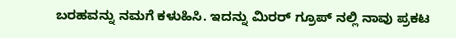ಬರಹವನ್ನು ನಮಗೆ ಕಳುಹಿಸಿ. ಇದನ್ನು ಮಿರರ್ ಗ್ರೂಪ್ ನಲ್ಲಿ ನಾವು ಪ್ರಕಟ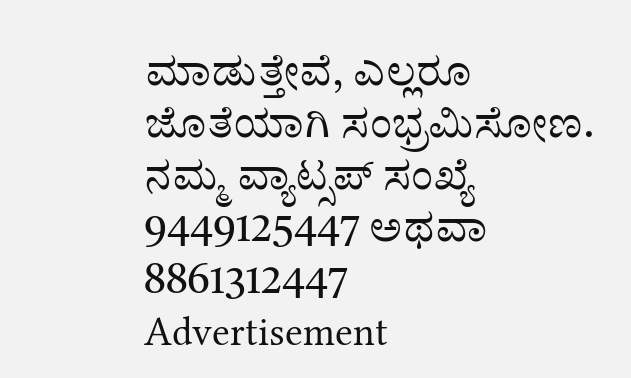ಮಾಡುತ್ತೇವೆ, ಎಲ್ಲರೂ ಜೊತೆಯಾಗಿ ಸಂಭ್ರಮಿಸೋಣ. ನಮ್ಮ ವ್ಯಾಟ್ಸಪ್ ಸಂಖ್ಯೆ 9449125447 ಅಥವಾ 8861312447
Advertisement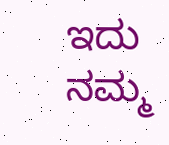ಇದು ನಮ್ಮ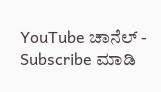YouTube ಚಾನೆಲ್ -
Subscribe ಮಾಡಿ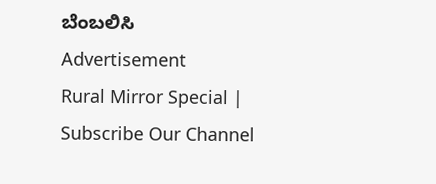ಬೆಂಬಲಿಸಿ
Advertisement
Rural Mirror Special |
Subscribe Our Channel